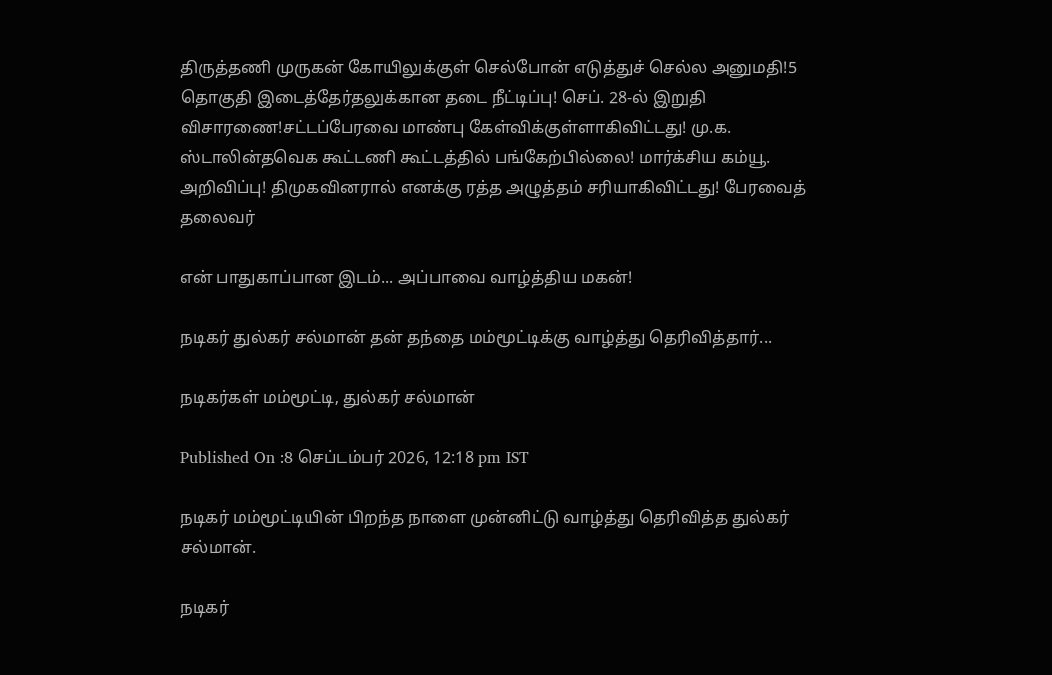திருத்தணி முருகன் கோயிலுக்குள் செல்போன் எடுத்துச் செல்ல அனுமதி!5 தொகுதி இடைத்தேர்தலுக்கான தடை நீட்டிப்பு! செப். 28-ல் இறுதி விசாரணை!சட்டப்பேரவை மாண்பு கேள்விக்குள்ளாகிவிட்டது! மு.க. ஸ்டாலின்தவெக கூட்டணி கூட்டத்தில் பங்கேற்பில்லை! மார்க்சிய கம்யூ. அறிவிப்பு! திமுகவினரால் எனக்கு ரத்த அழுத்தம் சரியாகிவிட்டது! பேரவைத் தலைவர்

என் பாதுகாப்பான இடம்... அப்பாவை வாழ்த்திய மகன்!

நடிகர் துல்கர் சல்மான் தன் தந்தை மம்மூட்டிக்கு வாழ்த்து தெரிவித்தார்...

நடிகர்கள் மம்மூட்டி, துல்கர் சல்மான்

Published On :8 செப்டம்பர் 2026, 12:18 pm IST

நடிகர் மம்மூட்டியின் பிறந்த நாளை முன்னிட்டு வாழ்த்து தெரிவித்த துல்கர் சல்மான்.

நடிகர்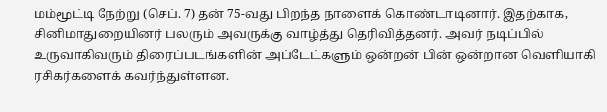மம்மூட்டி நேற்று (செப். 7) தன் 75-வது பிறந்த நாளைக் கொண்டாடினார். இதற்காக, சினிமாதுறையினர் பலரும் அவருக்கு வாழ்த்து தெரிவித்தனர். அவர் நடிப்பில் உருவாகிவரும் திரைப்படங்களின் அப்டேட்களும் ஒன்றன் பின் ஒன்றான வெளியாகி ரசிகர்களைக் கவர்ந்துள்ளன.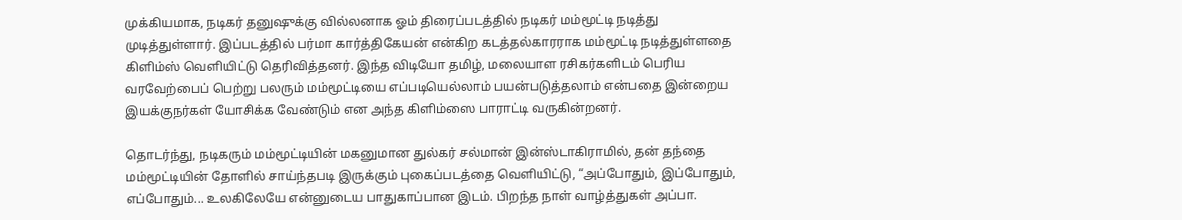முக்கியமாக, நடிகர் தனுஷுக்கு வில்லனாக ஓம் திரைப்படத்தில் நடிகர் மம்மூட்டி நடித்து முடித்துள்ளார். இப்படத்தில் பர்மா கார்த்திகேயன் என்கிற கடத்தல்காரராக மம்மூட்டி நடித்துள்ளதை கிளிம்ஸ் வெளியிட்டு தெரிவித்தனர். இந்த விடியோ தமிழ், மலையாள ரசிகர்களிடம் பெரிய வரவேற்பைப் பெற்று பலரும் மம்மூட்டியை எப்படியெல்லாம் பயன்படுத்தலாம் என்பதை இன்றைய இயக்குநர்கள் யோசிக்க வேண்டும் என அந்த கிளிம்ஸை பாராட்டி வருகின்றனர்.

தொடர்ந்து, நடிகரும் மம்மூட்டியின் மகனுமான துல்கர் சல்மான் இன்ஸ்டாகிராமில், தன் தந்தை மம்மூட்டியின் தோளில் சாய்ந்தபடி இருக்கும் புகைப்படத்தை வெளியிட்டு, “அப்போதும், இப்போதும், எப்போதும்... உலகிலேயே என்னுடைய பாதுகாப்பான இடம். பிறந்த நாள் வாழ்த்துகள் அப்பா.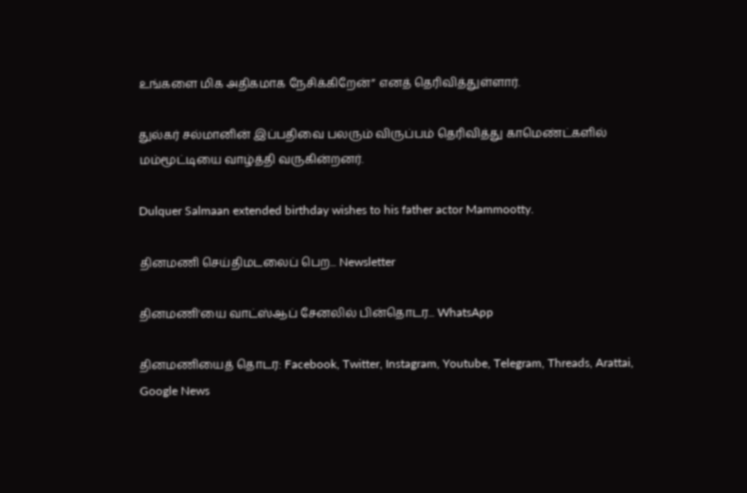உங்களை மிக அதிகமாக நேசிக்கிறேன்” எனத் தெரிவித்துள்ளார்.

துல்கர் சல்மானின் இப்பதிவை பலரும் விருப்பம் தெரிவித்து காமெண்ட்களில் மம்மூட்டியை வாழ்த்தி வருகின்றனர்.

Dulquer Salmaan extended birthday wishes to his father actor Mammootty.

தினமணி செய்திமடலைப் பெற... Newsletter

தினமணி'யை வாட்ஸ்ஆப் சேனலில் பின்தொடர... WhatsApp

தினமணியைத் தொடர: Facebook, Twitter, Instagram, Youtube, Telegram, Threads, Arattai, Google News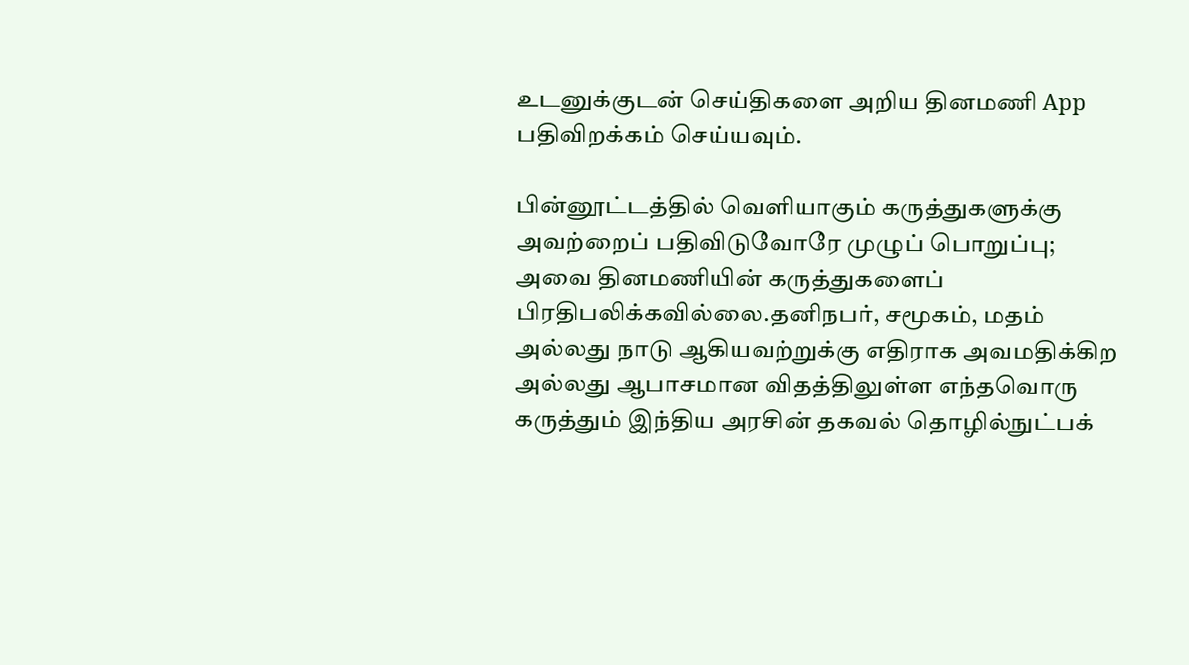உடனுக்குடன் செய்திகளை அறிய தினமணி App பதிவிறக்கம் செய்யவும்.

பின்னூட்டத்தில் வெளியாகும் கருத்துகளுக்கு அவற்றைப் பதிவிடுவோரே முழுப் பொறுப்பு; அவை தினமணியின் கருத்துகளைப் பிரதிபலிக்கவில்லை.தனிநபர், சமூகம், மதம் அல்லது நாடு ஆகியவற்றுக்கு எதிராக அவமதிக்கிற அல்லது ஆபாசமான விதத்திலுள்ள எந்தவொரு கருத்தும் இந்திய அரசின் தகவல் தொழில்நுட்பக்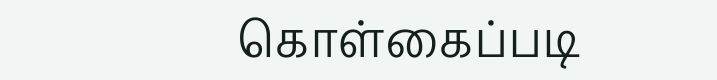கொள்கைப்படி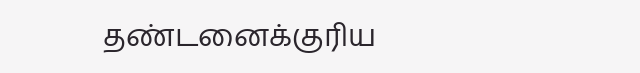தண்டனைக்குரிய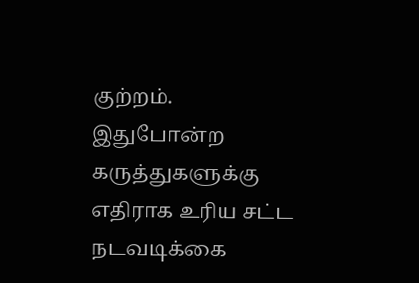குற்றம். இதுபோன்ற கருத்துகளுக்கு எதிராக உரிய சட்ட நடவடிக்கை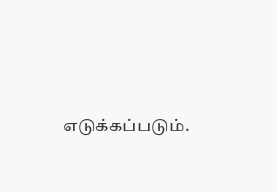எடுக்கப்படும்.